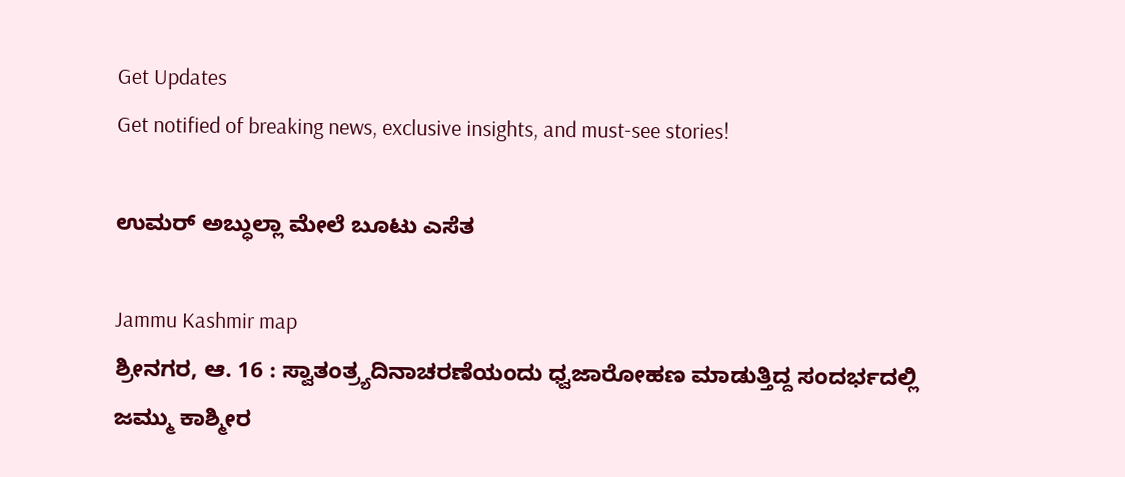Get Updates
Get notified of breaking news, exclusive insights, and must-see stories!

ಉಮರ್ ಅಬ್ಧುಲ್ಲಾ ಮೇಲೆ ಬೂಟು ಎಸೆತ

Jammu Kashmir map
ಶ್ರೀನಗರ, ಆ. 16 : ಸ್ವಾತಂತ್ರ್ಯದಿನಾಚರಣೆಯಂದು ಧ್ವಜಾರೋಹಣ ಮಾಡುತ್ತಿದ್ದ ಸಂದರ್ಭದಲ್ಲಿ ಜಮ್ಮು ಕಾಶ್ಮೀರ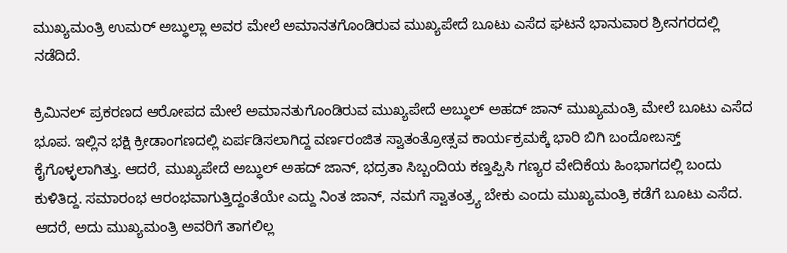ಮುಖ್ಯಮಂತ್ರಿ ಉಮರ್ ಅಬ್ಧುಲ್ಲಾ ಅವರ ಮೇಲೆ ಅಮಾನತಗೊಂಡಿರುವ ಮುಖ್ಯಪೇದೆ ಬೂಟು ಎಸೆದ ಘಟನೆ ಭಾನುವಾರ ಶ್ರೀನಗರದಲ್ಲಿ ನಡೆದಿದೆ.

ಕ್ರಿಮಿನಲ್ ಪ್ರಕರಣದ ಆರೋಪದ ಮೇಲೆ ಅಮಾನತುಗೊಂಡಿರುವ ಮುಖ್ಯಪೇದೆ ಅಬ್ಧುಲ್ ಅಹದ್ ಜಾನ್ ಮುಖ್ಯಮಂತ್ರಿ ಮೇಲೆ ಬೂಟು ಎಸೆದ ಭೂಪ. ಇಲ್ಲಿನ ಭಕ್ಷಿ ಕ್ರೀಡಾಂಗಣದಲ್ಲಿ ಏರ್ಪಡಿಸಲಾಗಿದ್ದ ವರ್ಣರಂಜಿತ ಸ್ವಾತಂತ್ರೋತ್ಸವ ಕಾರ್ಯಕ್ರಮಕ್ಕೆ ಭಾರಿ ಬಿಗಿ ಬಂದೋಬಸ್ತ್ ಕೈಗೊಳ್ಳಲಾಗಿತ್ತು. ಆದರೆ, ಮುಖ್ಯಪೇದೆ ಅಬ್ಧುಲ್ ಅಹದ್ ಜಾನ್, ಭದ್ರತಾ ಸಿಬ್ಬಂದಿಯ ಕಣ್ತಪ್ಪಿಸಿ ಗಣ್ಯರ ವೇದಿಕೆಯ ಹಿಂಭಾಗದಲ್ಲಿ ಬಂದು ಕುಳಿತಿದ್ದ. ಸಮಾರಂಭ ಆರಂಭವಾಗುತ್ತಿದ್ದಂತೆಯೇ ಎದ್ದು ನಿಂತ ಜಾನ್, ನಮಗೆ ಸ್ವಾತಂತ್ರ್ಯ ಬೇಕು ಎಂದು ಮುಖ್ಯಮಂತ್ರಿ ಕಡೆಗೆ ಬೂಟು ಎಸೆದ. ಆದರೆ, ಅದು ಮುಖ್ಯಮಂತ್ರಿ ಅವರಿಗೆ ತಾಗಲಿಲ್ಲ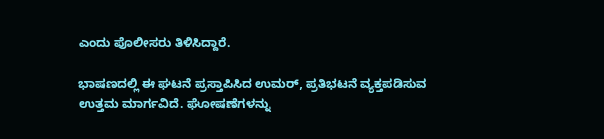ಎಂದು ಪೊಲೀಸರು ತಿಳಿಸಿದ್ದಾರೆ.

ಭಾಷಣದಲ್ಲಿ ಈ ಘಟನೆ ಪ್ರಸ್ತಾಪಿಸಿದ ಉಮರ್, ಪ್ರತಿಭಟನೆ ವ್ಯಕ್ತಪಡಿಸುವ ಉತ್ತಮ ಮಾರ್ಗವಿದೆ. ಘೋಷಣೆಗಳನ್ನು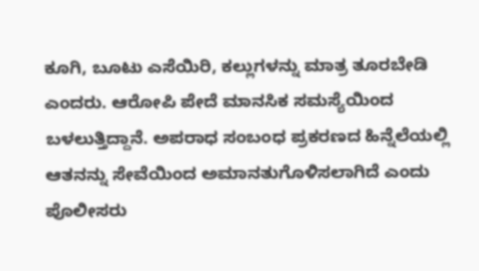ಕೂಗಿ, ಬೂಟು ಎಸೆಯಿರಿ, ಕಲ್ಲುಗಳನ್ನು ಮಾತ್ರ ತೂರಬೇಡಿ ಎಂದರು. ಆರೋಪಿ ಪೇದೆ ಮಾನಸಿಕ ಸಮಸ್ಯೆಯಿಂದ ಬಳಲುತ್ತಿದ್ದಾನೆ. ಅಪರಾಧ ಸಂಬಂಧ ಪ್ರಕರಣದ ಹಿನ್ನೆಲೆಯಲ್ಲಿ ಆತನನ್ನು ಸೇವೆಯಿಂದ ಅಮಾನತುಗೊಳಿಸಲಾಗಿದೆ ಎಂದು ಪೊಲೀಸರು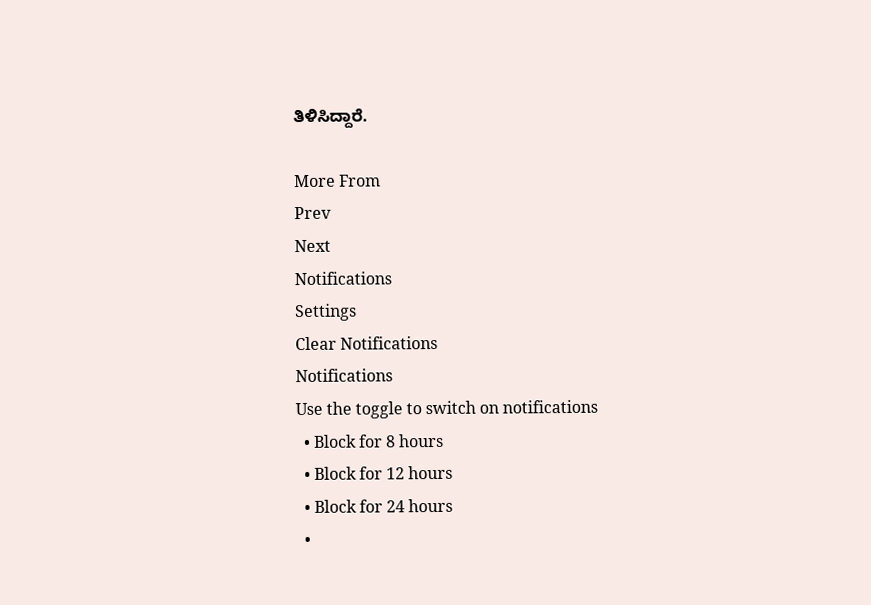ತಿಳಿಸಿದ್ದಾರೆ.

More From
Prev
Next
Notifications
Settings
Clear Notifications
Notifications
Use the toggle to switch on notifications
  • Block for 8 hours
  • Block for 12 hours
  • Block for 24 hours
  •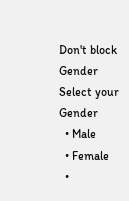Don't block
Gender
Select your Gender
  • Male
  • Female
  •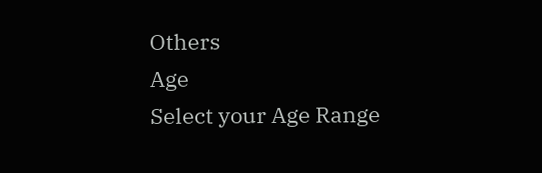Others
Age
Select your Age Range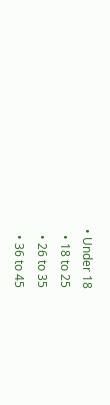• Under 18
  • 18 to 25
  • 26 to 35
  • 36 to 45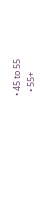• 45 to 55
  • 55+